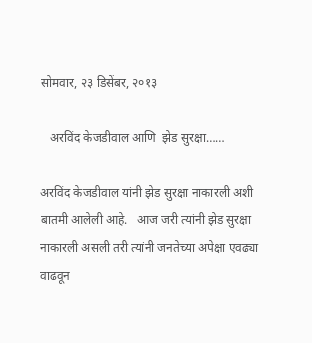सोमवार, २३ डिसेंबर, २०१३

   अरविंद केजडीवाल आणि  झेड सुरक्षा……

अरविंद केजडीवाल यांनी झेड सुरक्षा नाकारली अशी बातमी आलेली आहे.   आज जरी त्यांनी झेड सुरक्षा नाकारली असली तरी त्यांनी जनतेच्या अपेक्षा एवढ्या  वाढवून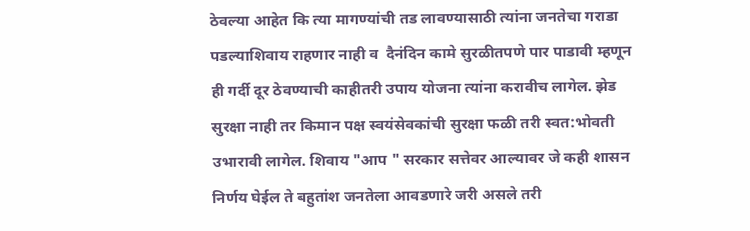ठेवल्या आहेत कि त्या मागण्यांची तड लावण्यासाठी त्यांना जनतेचा गराडा पडल्याशिवाय राहणार नाही व  दैनंदिन कामे सुरळीतपणे पार पाडावी म्हणून ही गर्दी दूर ठेवण्याची काहीतरी उपाय योजना त्यांना करावीच लागेल. झेड सुरक्षा नाही तर किमान पक्ष स्वयंसेवकांची सुरक्षा फळी तरी स्वत:भोवती उभारावी लागेल. शिवाय "आप " सरकार सत्तेवर आल्यावर जे कही शासन निर्णय घेईल ते बहुतांश जनतेला आवडणारे जरी असले तरी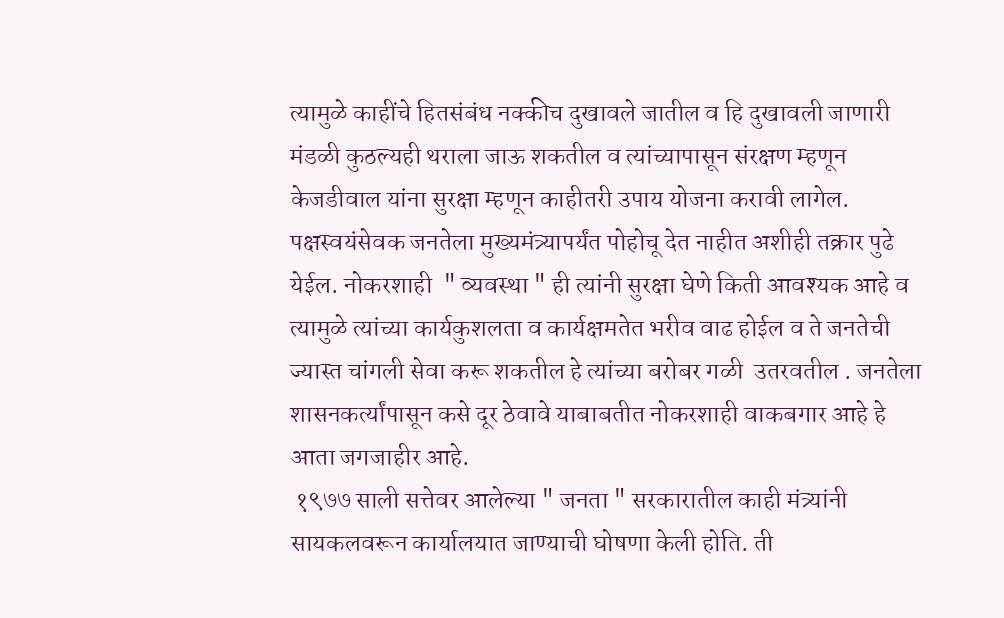त्यामुळे काहींचे हितसंबंध नक्कीच दुखावले जातील व हि दुखावली जाणारी मंडळी कुठल्यही थराला जाऊ शकतील व त्यांच्यापासून संरक्षण म्हणून केजडीवाल यांना सुरक्षा म्हणून काहीतरी उपाय योजना करावी लागेल. पक्षस्वयंसेवक जनतेला मुख्यमंत्र्यापर्यंत पोहोचू देत नाहीत अशीही तक्रार पुढे येईल. नोकरशाही  " व्यवस्था " ही त्यांनी सुरक्षा घेणे किती आवश्यक आहे व त्यामुळे त्यांच्या कार्यकुशलता व कार्यक्षमतेत भरीव वाढ होईल व ते जनतेची ज्यास्त चांगली सेवा करू शकतील हे त्यांच्या बरोबर गळी  उतरवतील . जनतेला शासनकर्त्यांपासून कसे दूर ठेवावे याबाबतीत नोकरशाही वाकबगार आहे हे आता जगजाहीर आहे.
 १९७७ साली सत्तेवर आलेल्या " जनता " सरकारातील काही मंत्र्यांनी सायकलवरून कार्यालयात जाण्याची घोषणा केली होति. ती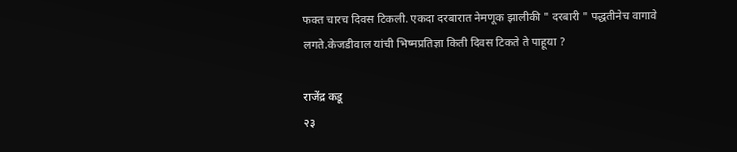फक्त चारच दिवस टिकली. एकदा दरबारात नेमणूक झालीकी " दरबारी " पद्धतीनेच वागावे लगते.केजडीवाल यांची भिष्मप्रतिज्ञा किती दिवस टिकते ते पाहूया ?

राजेंद्र कडू
२३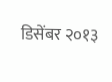डिसेंबर २०१३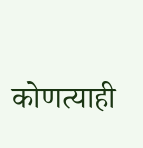कोणत्याही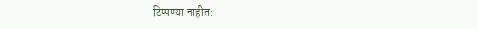टिप्पण्‍या नाहीत: